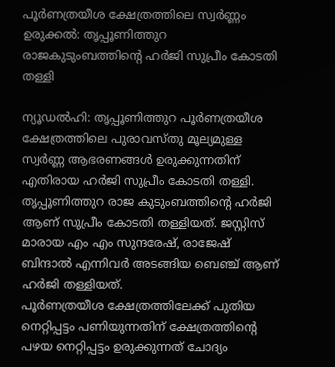പൂർണത്രയീശ ക്ഷേത്രത്തിലെ സ്വർണ്ണം ഉരുക്കൽ: തൃപ്പൂണിത്തുറ രാജകുടുംബത്തിന്റെ ഹർജി സുപ്രീം കോടതി തള്ളി

ന്യൂഡൽഹി: തൃപ്പൂണിത്തുറ പൂർണത്രയീശ ക്ഷേത്രത്തിലെ പുരാവസ്തു മൂല്യമുള്ള സ്വർണ്ണ ആഭരണങ്ങൾ ഉരുക്കുന്നതിന് എതിരായ ഹർജി സുപ്രീം കോടതി തള്ളി. തൃപ്പൂണിത്തുറ രാജ കുടുംബത്തിന്റെ ഹർജി ആണ് സുപ്രീം കോടതി തള്ളിയത്. ജസ്റ്റിസ് മാരായ എം എം സുന്ദരേഷ്, രാജേഷ് ബിന്ദാൽ എന്നിവർ അടങ്ങിയ ബെഞ്ച് ആണ് ഹർജി തള്ളിയത്.
പൂർണത്രയീശ ക്ഷേത്രത്തിലേക്ക് പുതിയ നെറ്റിപ്പട്ടം പണിയുന്നതിന് ക്ഷേത്രത്തിന്റെ പഴയ നെറ്റിപ്പട്ടം ഉരുക്കുന്നത് ചോദ്യം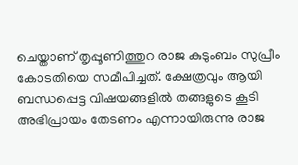ചെയ്താണ് തൃപ്പൂണിത്തുറ രാജ കുടുംബം സുപ്രീം കോടതിയെ സമീപിച്ചത്. ക്ഷേത്രവും ആയി ബന്ധപ്പെട്ട വിഷയങ്ങളിൽ തങ്ങളുടെ കൂടി അഭിപ്രായം തേടണം എന്നായിരുന്നു രാജ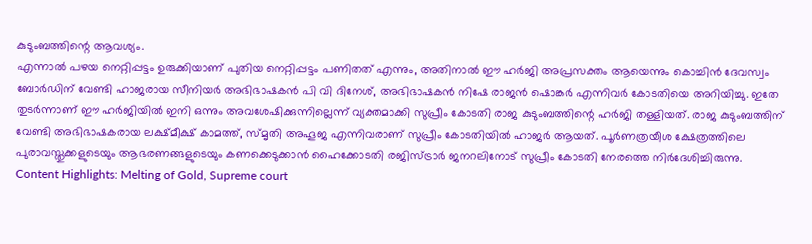കുടുംബത്തിന്റെ ആവശ്യം.
എന്നാൽ പഴയ നെറ്റിപ്പട്ടം ഉരുക്കിയാണ് പുതിയ നെറ്റിപ്പട്ടം പണിതത് എന്നും, അതിനാൽ ഈ ഹർജി അപ്രസക്തം ആയെന്നും കൊച്ചിൻ ദേവസ്വം ബോർഡിന് വേണ്ടി ഹാജരായ സീനിയർ അഭിഭാഷകൻ പി വി ദിനേശ്, അഭിഭാഷകൻ നിഷേ രാജൻ ഷൊങ്കർ എന്നിവർ കോടതിയെ അറിയിച്ചു. ഇതേ തുടർന്നാണ് ഈ ഹർജിയിൽ ഇനി ഒന്നും അവശേഷിക്കുന്നില്ലെന്ന് വ്യക്തമാക്കി സുപ്രീം കോടതി രാജ കുടുംബത്തിന്റെ ഹർജി തള്ളിയത്. രാജ കുടുംബത്തിന് വേണ്ടി അഭിഭാഷകരായ ലക്ഷ്മീക്ഷ് കാമത്ത്, സ്മൃതി അഹൂജ എന്നിവരാണ് സുപ്രീം കോടതിയിൽ ഹാജർ ആയത്. പൂർണത്രയീശ ക്ഷേത്രത്തിലെ പുരാവസ്തുക്കളുടെയും ആഭരണങ്ങളുടെയും കണക്കെടുക്കാൻ ഹൈക്കോടതി രജിസ്ട്രാർ ജനറലിനോട് സുപ്രീം കോടതി നേരത്തെ നിർദേശിച്ചിരുന്നു.
Content Highlights: Melting of Gold, Supreme court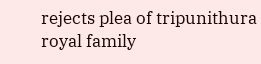rejects plea of tripunithura royal family